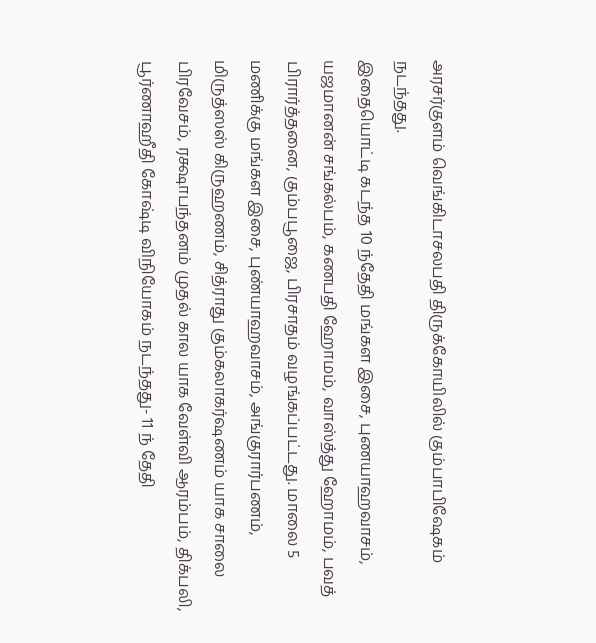அரசர்குளம் வெங்கிடாசலபதி திருக்கோயிலில் கும்பாபிஷேகம் நடந்தது.
இதையொட்டி கடந்த 10 ந்தேதி மங்கள இசை, புணயாஹவாசம், யஜமானன் சங்கல்பம், கணபதி ஹோமம், வாஸ்த்து ஹோமம், பவத் பிரார்த்தனை, கும்பபூஜை, பிரசாதம் வழங்கப்பட்டது. மாலை 5 மணிக்கு மங்கள இசை, புண்யாஹவாசம், அங்குரார்பணம், மிருத்ஸஸ் கிருஹணம், சித்ராது கும்கலாகர்ஷணம் யாக சாலை பிரவேசம், ரக்ஷாபந்தனம் முதல் கால யாக வேள்வி ஆரம்பம், திக்பலி, பூர்ணாஹீதி கோஷ்டி விநியோகம் நடந்தது- 11 ந் தேதி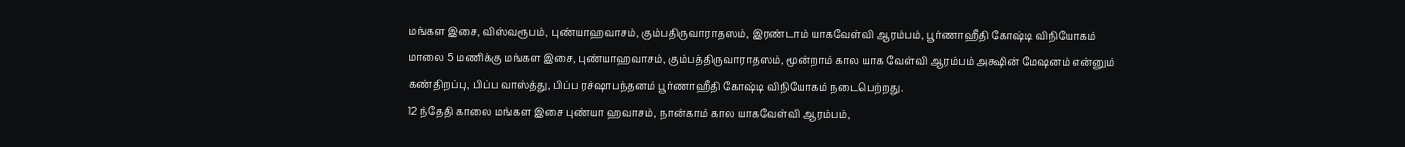மங்கள இசை, விஸ்வரூபம், புண்யாஹவாசம், கும்பதிருவாராதஸம், இரண்டாம் யாகவேள்வி ஆரம்பம், பூர்ணாஹீதி கோஷ்டி விநியோகம் மாலை 5 மணிக்கு மங்கள இசை, புண்யாஹவாசம், கும்பத்திருவாராதஸம், மூன்றாம் கால யாக வேள்வி ஆரம்பம் அக்ஷின் மேஷனம் என்னும் கண்திறப்பு, பிப்ப வாஸ்த்து, பிப்ப ரச்ஷாபந்தனம் பூர்ணாஹீதி கோஷ்டி விநியோகம் நடைபெற்றது.
12 ந்தேதி காலை மங்கள இசை புண்யா ஹவாசம், நான்காம் கால யாகவேள்வி ஆரம்பம்,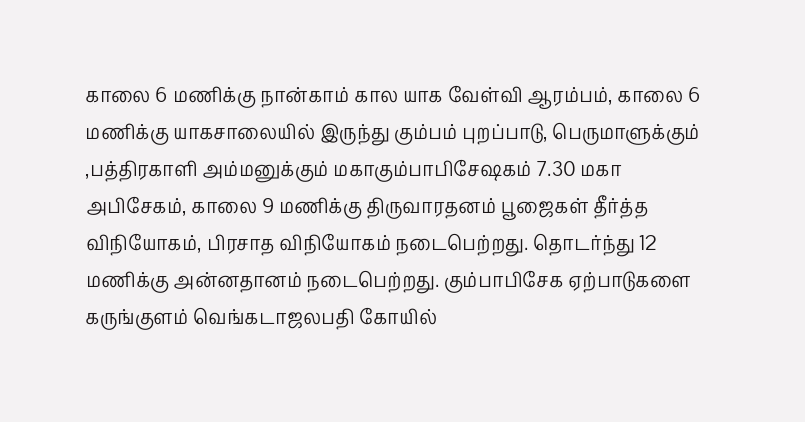காலை 6 மணிக்கு நான்காம் கால யாக வேள்வி ஆரம்பம், காலை 6 மணிக்கு யாகசாலையில் இருந்து கும்பம் புறப்பாடு, பெருமாளுக்கும் ,பத்திரகாளி அம்மனுக்கும் மகாகும்பாபிசேஷகம் 7.30 மகா அபிசேகம், காலை 9 மணிக்கு திருவாரதனம் பூஜைகள் தீர்த்த விநியோகம், பிரசாத விநியோகம் நடைபெற்றது. தொடர்ந்து 12 மணிக்கு அன்னதானம் நடைபெற்றது. கும்பாபிசேக ஏற்பாடுகளை கருங்குளம் வெங்கடாஜலபதி கோயில்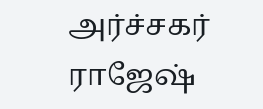அர்ச்சகர் ராஜேஷ்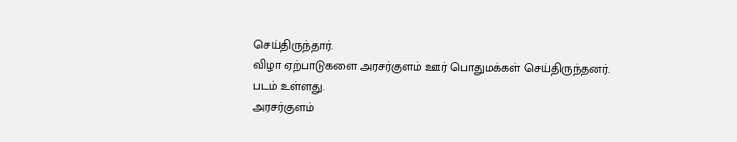செய்திருந்தார்.
விழா ஏற்பாடுகளை அரசர்குளம் ஊர் பொதுமக்கள் செய்திருந்தனர்.
படம் உள்ளது.
அரசர்குளம்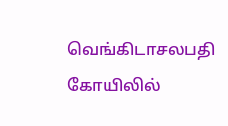வெங்கிடாசலபதி கோயிலில்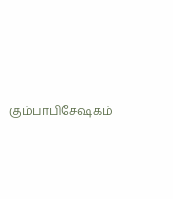கும்பாபிசேஷகம்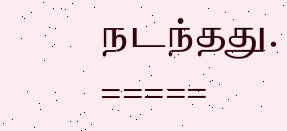நடந்தது.
=====